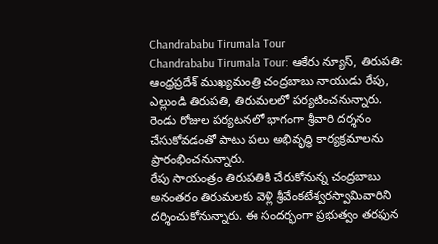Chandrababu Tirumala Tour
Chandrababu Tirumala Tour: ఆకేరు న్యూస్, తిరుపతి: ఆంధ్రప్రదేశ్ ముఖ్యమంత్రి చంద్రబాబు నాయుడు రేపు, ఎల్లుండి తిరుపతి, తిరుమలలో పర్యటించనున్నారు. రెండు రోజుల పర్యటనలో భాగంగా శ్రీవారి దర్శనం చేసుకోవడంతో పాటు పలు అభివృద్ధి కార్యక్రమాలను ప్రారంభించనున్నారు.
రేపు సాయంత్రం తిరుపతికి చేరుకోనున్న చంద్రబాబు అనంతరం తిరుమలకు వెళ్లి శ్రీవేంకటేశ్వరస్వామివారిని దర్శించుకోనున్నారు. ఈ సందర్భంగా ప్రభుత్వం తరఫున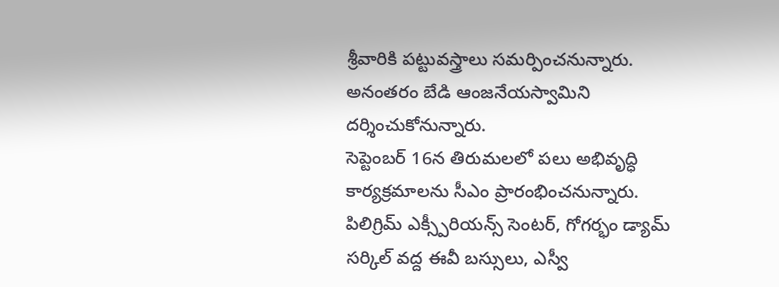శ్రీవారికి పట్టువస్త్రాలు సమర్పించనున్నారు. అనంతరం బేడి ఆంజనేయస్వామిని దర్శించుకోనున్నారు.
సెప్టెంబర్ 16న తిరుమలలో పలు అభివృద్ధి కార్యక్రమాలను సీఎం ప్రారంభించనున్నారు. పిలిగ్రిమ్ ఎక్స్పీరియన్స్ సెంటర్, గోగర్భం డ్యామ్ సర్కిల్ వద్ద ఈవీ బస్సులు, ఎస్వీ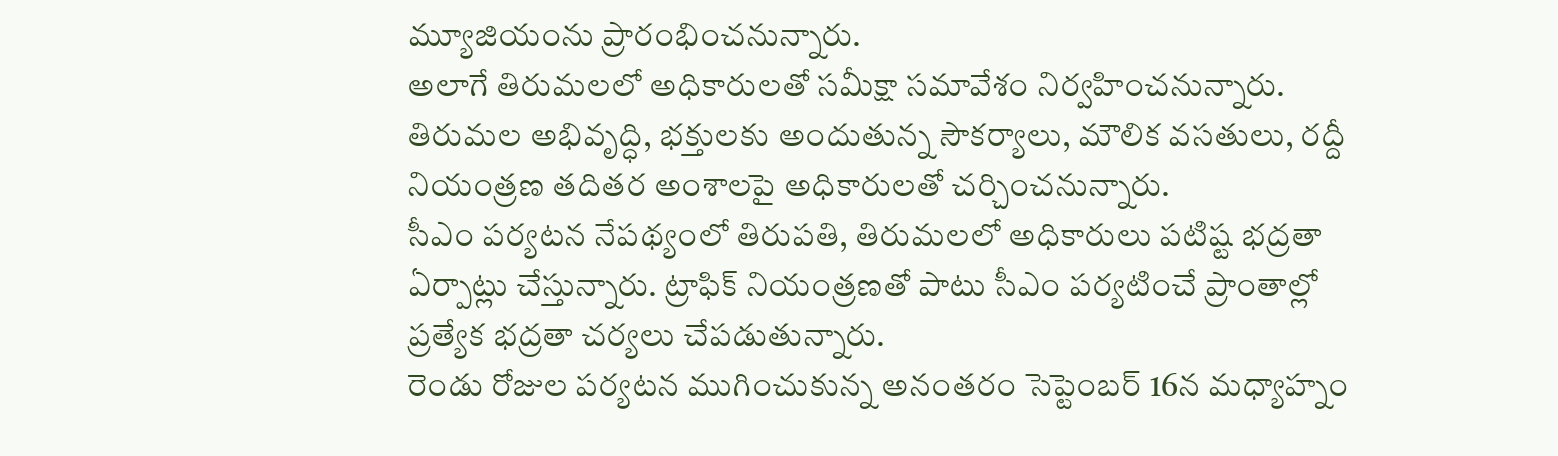మ్యూజియంను ప్రారంభించనున్నారు.
అలాగే తిరుమలలో అధికారులతో సమీక్షా సమావేశం నిర్వహించనున్నారు. తిరుమల అభివృద్ధి, భక్తులకు అందుతున్న సౌకర్యాలు, మౌలిక వసతులు, రద్దీ నియంత్రణ తదితర అంశాలపై అధికారులతో చర్చించనున్నారు.
సీఎం పర్యటన నేపథ్యంలో తిరుపతి, తిరుమలలో అధికారులు పటిష్ట భద్రతా ఏర్పాట్లు చేస్తున్నారు. ట్రాఫిక్ నియంత్రణతో పాటు సీఎం పర్యటించే ప్రాంతాల్లో ప్రత్యేక భద్రతా చర్యలు చేపడుతున్నారు.
రెండు రోజుల పర్యటన ముగించుకున్న అనంతరం సెప్టెంబర్ 16న మధ్యాహ్నం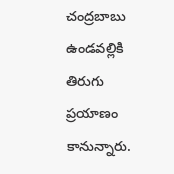చంద్రబాబు ఉండవల్లికి తిరుగు ప్రయాణం కానున్నారు.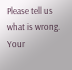Please tell us what is wrong. Your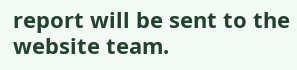report will be sent to the website team.